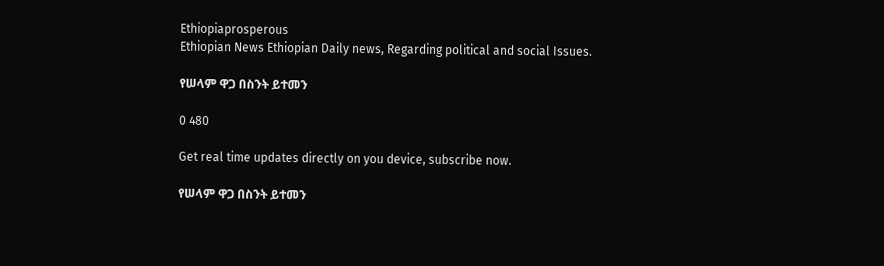Ethiopiaprosperous
Ethiopian News Ethiopian Daily news, Regarding political and social Issues.

የሠላም ዋጋ በስንት ይተመን

0 480

Get real time updates directly on you device, subscribe now.

የሠላም ዋጋ በስንት ይተመን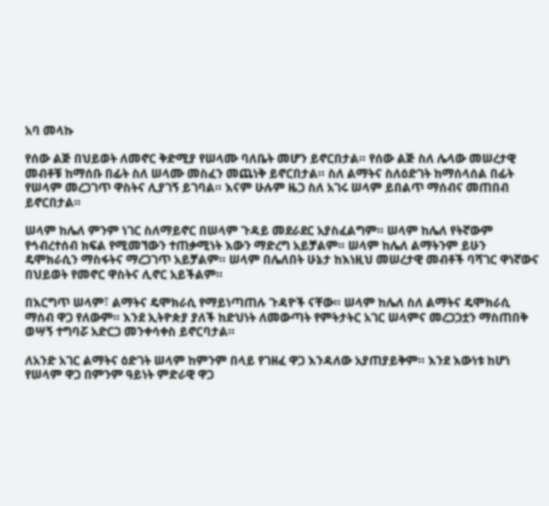አባ መላኩ

የሰው ልጅ በህይወት ለመኖር ቅድሚያ የሠላሙ ባለቤት መሆን ይኖርበታል። የሰው ልጅ ስለ ሌላው መሠረታዊ መብቶቹ ከማሰቡ በፊት ስለ ሠላሙ መስፈን መጨነቅ ይኖርበታል። ስለ ልማትና ስለዕድገት ከማሰላሰል በፊት የሠላም መረጋገጥ ዋስትና ሊያገኝ ይገባል። እናም ሁሉም ዜጋ ስለ አገሩ ሠላም ይበልጥ ማሰብና መጠበብ ይኖርበታል።

ሠላም ከሌለ ምንም ነገር ስለማይኖር በሠላም ጉዳይ መደራደር አያስፈልግም። ሠላም ከሌለ የትኛውም የኅብረተሰብ ክፍል የሚመኘውን ተጠቃሚነት እውን ማድረግ አይቻልም። ሠላም ከሌለ ልማትንም ይሁን ዴሞክራሲን ማስፋትና ማረጋገጥ አይቻልም። ሠላም በሌለበት ሁኔታ ከእነዚህ መሠረታዊ መብቶች ባሻገር ዋነኛውና በህይወት የመኖር ዋስትና ሊኖር አይችልም።

በእርግጥ ሠላም፣ ልማትና ዴሞክራሲ የማይነጣጠሉ ጉዳዮች ናቸው። ሠላም ከሌለ ስለ ልማትና ዴሞክራሲ ማሰብ ዋጋ የለውም። እንደ ኢትዮጵያ ያለች ከድህነት ለመውጣት የምትታትር አገር ሠላምና መረጋጋቷን ማስጠበቅ ወሣኝ ተግባሯ አድርጋ መንቀሳቀስ ይኖርባታል።

ለአንድ አገር ልማትና ዕድገት ሠላም ከምንም በላይ የገዘፈ ዋጋ እንዳለው አያጠያይቅም። እንደ እውነቱ ከሆነ የሠላም ዋጋ በምንም ዓይነት ምድራዊ ዋጋ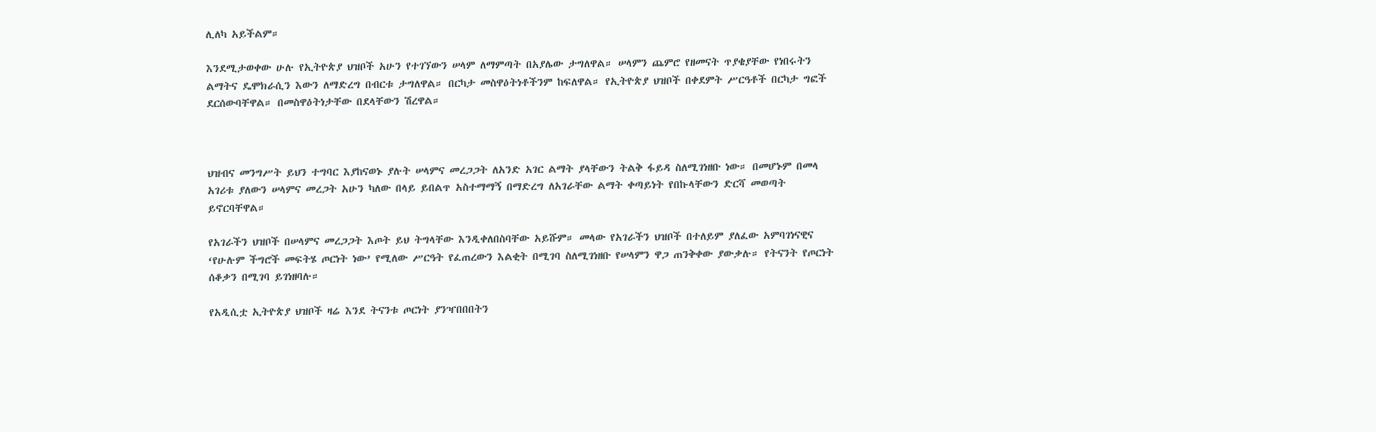ሊለካ አይችልም።

እንደሚታወቀው ሁሉ የኢትዮጵያ ህዝቦች አሁን የተገኘውን ሠላም ለማምጣት በአያሌው ታግለዋል። ሠላምን ጨምሮ የዘመናት ጥያቄያቸው የነበሩትን ልማትና ዴሞክራሲን እውን ለማድረግ በብርቱ ታግለዋል። በርካታ መስዋዕትነቶችንም ከፍለዋል። የኢትዮጵያ ህዝቦች በቀደምት ሥርዓቶች በርካታ ግፎች ደርሰውባቸዋል። በመስዋዕትነታቸው በደላቸውን ሽረዋል።



ህዝብና መንግሥት ይህን ተግባር እያከናወኑ ያሉት ሠላምና መረጋጋት ለአንድ አገር ልማት ያላቸውን ትልቅ ፋይዳ ስለሚገነዘቡ ነው። በመሆኑም በመላ አገሪቱ ያለውን ሠላምና መረጋት አሁን ካለው በላይ ይበልጥ አስተማማኝ በማድረግ ለአገራቸው ልማት ቀጣይነት የበኩላቸውን ድርሻ መወጣት ይኖርባቸዋል።

የአገራችን ህዝቦች በሠላምና መረጋጋት እጦት ይህ ትግላቸው እንዲቀለበስባቸው አይሹም። መላው የአገራችን ህዝቦች በተለይም ያለፈው አምባገነናዊና ‘የሁሉም ችግሮች መፍትሄ ጦርነት ነው’ የሚለው ሥርዓት የፈጠረውን እልቂት በሚገባ ስለሚገነዘቡ የሠላምን ዋጋ ጠንቅቀው ያውቃሉ። የትናንት የጦርነት ሰቆቃን በሚገባ ይገነዘባሉ።

የአዲሲቷ ኢትዮጵያ ህዝቦች ዛሬ እንደ ትናንቱ ጦርነት ያንዣበበበትን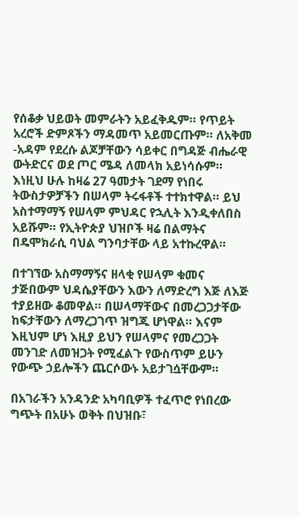የሰቆቃ ህይወት መምራትን አይፈቅዱም። የጥይት አረሮች ድምጾችን ማዳመጥ አይመርጡም። ለአቅመ -አዳም የደረሱ ልጆቻቸውን ሳይቀር በግዳጅ ብሔራዊ ውትድርና ወደ ጦር ሜዳ ለመላክ አይነሳሱም። እነዚህ ሁሉ ከዛሬ 27 ዓመታት ገደማ የነበሩ ትውስታዎቻችን በሠላም ትሩፋቶች ተተክተዋል። ይህ አስተማማኝ የሠላም ምህዳር የኋሊት እንዲቀለበስ አይሹም። የኢትዮጵያ ህዝቦች ዛሬ በልማትና በዴሞክራሲ ባህል ግንባታቸው ላይ አተኩረዋል።

በተገኘው አስማማኝና ዘላቂ የሠላም ቁመና ታጅበውም ህዳሴያቸውን እውን ለማድረግ እጅ ለእጅ ተያይዘው ቆመዋል። በሠላማቸውና በመረጋጋታቸው ከፍታቸውን ለማረጋገጥ ዝግጁ ሆነዋል። እናም እዚህም ሆነ እዚያ ይህን የሠላምና የመረጋጋት መንገድ ለመዝጋት የሚፈልጉ የውስጥም ይሁን የውጭ ኃይሎችን ጨርሶውኑ አይታገሷቸውም።

በአገራችን አንዳንድ አካባቢዎች ተፈጥሮ የነበረው ግጭት በአሁኑ ወቅት በህዝቡ፣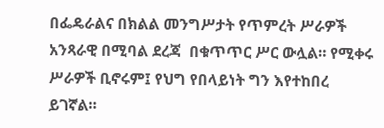በፌዴራልና በክልል መንግሥታት የጥምረት ሥራዎች አንጻራዊ በሚባል ደረጃ  በቁጥጥር ሥር ውሏል። የሚቀሩ ሥራዎች ቢኖሩም፤ የህግ የበላይነት ግን እየተከበረ ይገኛል።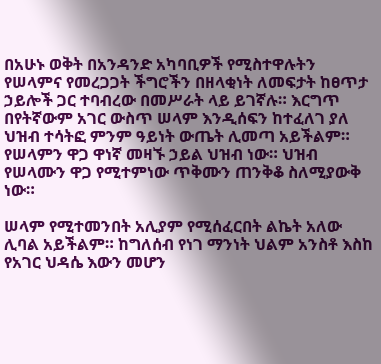በአሁኑ ወቅት በአንዳንድ አካባቢዎች የሚስተዋሉትን የሠላምና የመረጋጋት ችግሮችን በዘላቂነት ለመፍታት ከፀጥታ ኃይሎች ጋር ተባብረው በመሥራት ላይ ይገኛሉ። እርግጥ በየትኛውም አገር ውስጥ ሠላም እንዲሰፍን ከተፈለገ ያለ ህዝብ ተሳትፎ ምንም ዓይነት ውጤት ሊመጣ አይችልም። የሠላምን ዋጋ ዋነኛ መዛኙ ኃይል ህዝብ ነው። ህዝብ የሠላሙን ዋጋ የሚተምነው ጥቅሙን ጠንቅቆ ስለሚያውቅ ነው።

ሠላም የሚተመንበት አሊያም የሚሰፈርበት ልኬት አለው ሊባል አይችልም። ከግለሰብ የነገ ማንነት ህልም አንስቶ እስከ የአገር ህዳሴ እውን መሆን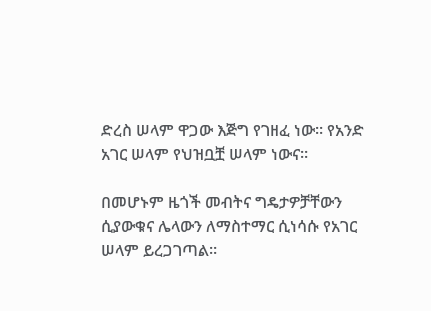ድረስ ሠላም ዋጋው እጅግ የገዘፈ ነው። የአንድ አገር ሠላም የህዝቧቿ ሠላም ነውና።

በመሆኑም ዜጎች መብትና ግዴታዎቻቸውን ሲያውቁና ሌላውን ለማስተማር ሲነሳሱ የአገር ሠላም ይረጋገጣል።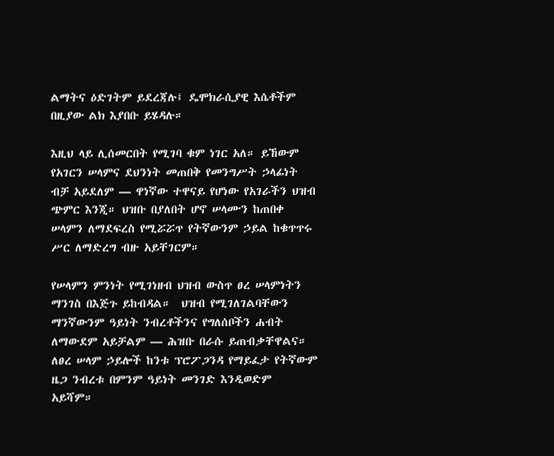ልማትና ዕድገትም ይደረጃሉ፤ ዴሞክራሲያዊ እሴቶችም በዚያው ልክ እያበቡ ይሄዳሉ።

እዚህ ላይ ሊሰመርበት የሚገባ ቁም ነገር አለ። ይኸውም የአገርን ሠላምና ደህንነት መጠበቅ የመንግሥት ኃላፊነት ብቻ አይደለም — ዋነኛው ተዋናይ የሆነው የአገራችን ህዝብ ጭምር እንጂ። ህዝቡ በያለበት ሆኖ ሠላሙን ከጠበቀ ሠላምን ለማደፍረስ የሚሯሯጥ የትኛውንም ኃይል ከቁጥጥሩ ሥር ለማድረግ ብዙ አይቸገርም።

የሠላምን ምንነት የሚገነዘብ ህዝብ ውስጥ ፀረ ሠላምነትን ማንገስ በእጅጉ ይከብዳል።  ህዝብ የሚገለገልባቸውን ማንኛውንም ዓይነት ንብረቶችንና የግለሰቦችን ሐብት ለማውደም አይቻልም — ሕዝቡ በራሱ ይጠብቃቸዋልና። ለፀረ ሠላም ኃይሎች ከንቱ ፕሮፖጋንዳ የማይፈታ የትኛውም ዜጋ ንብረቱ በምንም ዓይነት መንገድ እንዲወድም አይሻም።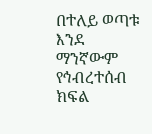በተለይ ወጣቱ እንደ ማንኛውም የኅብረተሰብ ክፍል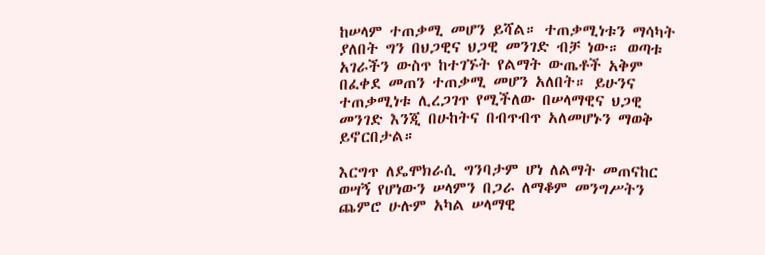ከሠላም ተጠቃሚ መሆን ይሻል። ተጠቃሚነቱን ማሳካት ያለበት ግን በህጋዊና ህጋዊ መንገድ ብቻ ነው። ወጣቱ አገራችን ውስጥ ከተገኙት የልማት ውጤቶች አቅም በፈቀደ መጠን ተጠቃሚ መሆን አለበት። ይሁንና ተጠቃሚነቱ ሊረጋገጥ የሚችለው በሠላማዊና ህጋዊ መንገድ እንጂ በሁከትና በብጥብጥ አለመሆኑን ማወቅ ይኖርበታል።

እርግጥ ለዴሞክራሲ ግንባታም ሆነ ለልማት መጠናከር ወሣኝ የሆነውን ሠላምን በጋራ ለማቆም መንግሥትን ጨምሮ ሁሉም አካል ሠላማዊ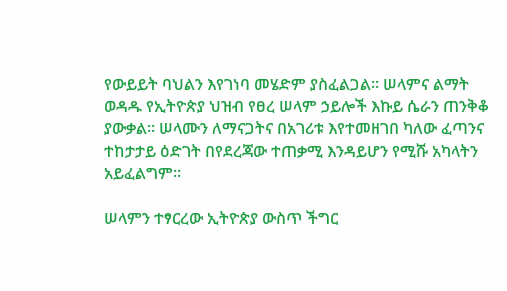የውይይት ባህልን እየገነባ መሄድም ያስፈልጋል። ሠላምና ልማት ወዳዱ የኢትዮጵያ ህዝብ የፀረ ሠላም ኃይሎች እኩይ ሴራን ጠንቅቆ ያውቃል። ሠላሙን ለማናጋትና በአገሪቱ እየተመዘገበ ካለው ፈጣንና ተከታታይ ዕድገት በየደረጃው ተጠቃሚ እንዳይሆን የሚሹ አካላትን አይፈልግም።

ሠላምን ተፃርረው ኢትዮጵያ ውስጥ ችግር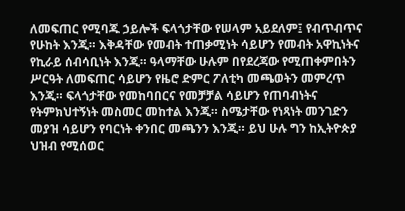ለመፍጠር የሚባጁ ኃይሎች ፍላጎታቸው የሠላም አይደለም፤ የብጥብጥና የሁከት እንጂ። እቅዳቸው የመብት ተጠቃሚነት ሳይሆን የመብት አዋኪነትና የኪራይ ሰብሳቢነት እንጂ። ዓላማቸው ሁሉም በየደረጃው የሚጠቀምበትን ሥርዓት ለመፍጠር ሳይሆን የዜሮ ድምር ፖለቲካ መጫወትን መምረጥ እንጂ። ፍላጎታቸው የመከባበርና የመቻቻል ሳይሆን የጠባብነትና የትምክህተኝነት መስመር መከተል እንጂ። ስሜታቸው የነጻነት መንገድን መያዝ ሳይሆን የባርነት ቀንበር መጫንን እንጂ። ይህ ሁሉ ግን ከኢትዮጵያ ህዝብ የሚሰወር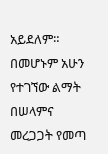አይደለም። በመሆኑም አሁን የተገኘው ልማት በሠላምና መረጋጋት የመጣ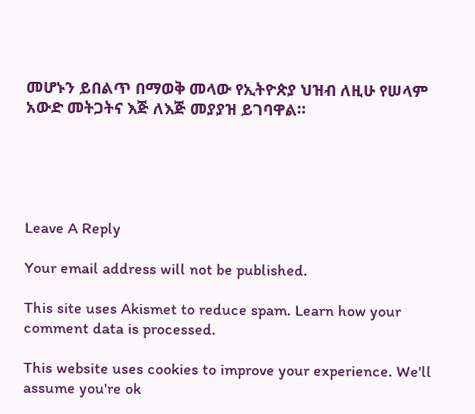መሆኑን ይበልጥ በማወቅ መላው የኢትዮጵያ ህዝብ ለዚሁ የሠላም አውድ መትጋትና እጅ ለእጅ መያያዝ ይገባዋል።





Leave A Reply

Your email address will not be published.

This site uses Akismet to reduce spam. Learn how your comment data is processed.

This website uses cookies to improve your experience. We'll assume you're ok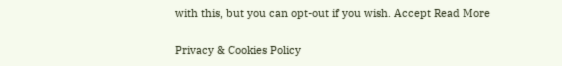with this, but you can opt-out if you wish. Accept Read More

Privacy & Cookies Policy